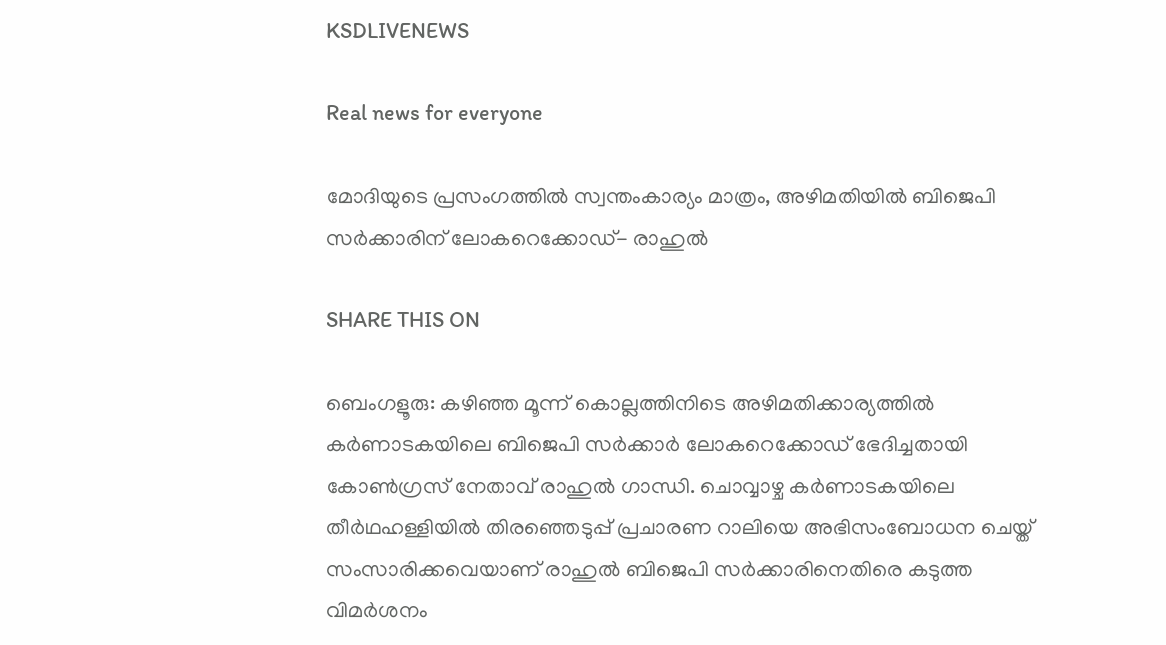KSDLIVENEWS

Real news for everyone

മോദിയുടെ പ്രസംഗത്തില്‍ സ്വന്തംകാര്യം മാത്രം, അഴിമതിയില്‍ ബിജെപി സര്‍ക്കാരിന് ലോകറെക്കോഡ്- രാഹുല്‍

SHARE THIS ON

ബെംഗളൂരു: കഴിഞ്ഞ മൂന്ന് കൊല്ലത്തിനിടെ അഴിമതിക്കാര്യത്തില്‍ കര്‍ണാടകയിലെ ബിജെപി സര്‍ക്കാര്‍ ലോകറെക്കോഡ് ഭേദിച്ചതായി കോണ്‍ഗ്രസ് നേതാവ് രാഹുല്‍ ഗാന്ധി. ചൊവ്വാഴ്ച കര്‍ണാടകയിലെ തീര്‍ഥഹള്ളിയില്‍ തിരഞ്ഞെടുപ്പ് പ്രചാരണ റാലിയെ അഭിസംബോധന ചെയ്ത് സംസാരിക്കവെയാണ് രാഹുല്‍ ബിജെപി സര്‍ക്കാരിനെതിരെ കടുത്ത വിമർശനം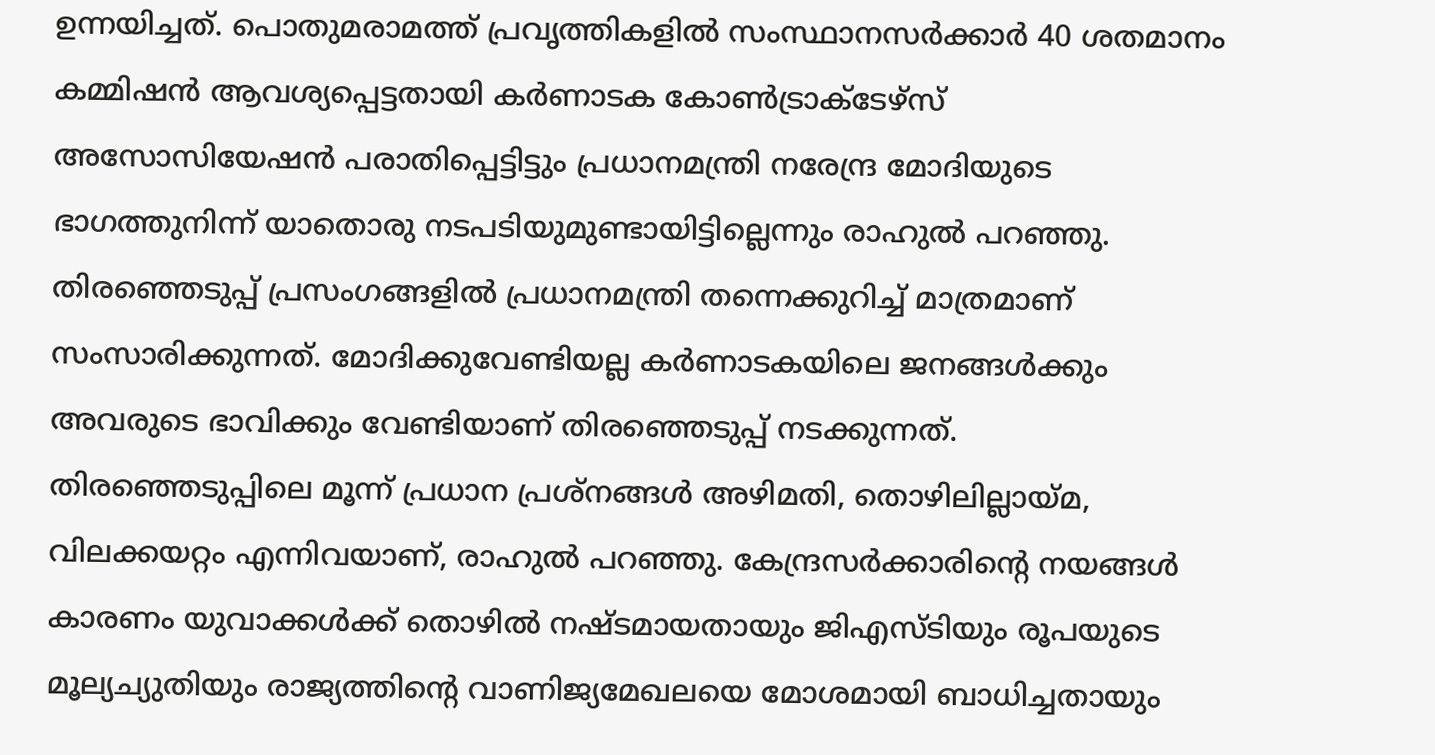ഉന്നയിച്ചത്. പൊതുമരാമത്ത് പ്രവൃത്തികളില്‍ സംസ്ഥാനസര്‍ക്കാര്‍ 40 ശതമാനം കമ്മിഷന്‍ ആവശ്യപ്പെട്ടതായി കര്‍ണാടക കോണ്‍ട്രാക്ടേഴ്‌സ് അസോസിയേഷന്‍ പരാതിപ്പെട്ടിട്ടും പ്രധാനമന്ത്രി നരേന്ദ്ര മോദിയുടെ ഭാഗത്തുനിന്ന് യാതൊരു നടപടിയുമുണ്ടായിട്ടില്ലെന്നും രാഹുല്‍ പറഞ്ഞു. തിരഞ്ഞെടുപ്പ് പ്രസംഗങ്ങളില്‍ പ്രധാനമന്ത്രി തന്നെക്കുറിച്ച് മാത്രമാണ് സംസാരിക്കുന്നത്. മോദിക്കുവേണ്ടിയല്ല കര്‍ണാടകയിലെ ജനങ്ങള്‍ക്കും അവരുടെ ഭാവിക്കും വേണ്ടിയാണ് തിരഞ്ഞെടുപ്പ് നടക്കുന്നത്. തിരഞ്ഞെടുപ്പിലെ മൂന്ന് പ്രധാന പ്രശ്‌നങ്ങള്‍ അഴിമതി, തൊഴിലില്ലായ്മ, വിലക്കയറ്റം എന്നിവയാണ്, രാഹുല്‍ പറഞ്ഞു. കേന്ദ്രസര്‍ക്കാരിന്റെ നയങ്ങള്‍ കാരണം യുവാക്കള്‍ക്ക് തൊഴില്‍ നഷ്ടമായതായും ജിഎസ്ടിയും രൂപയുടെ മൂല്യച്യുതിയും രാജ്യത്തിന്റെ വാണിജ്യമേഖലയെ മോശമായി ബാധിച്ചതായും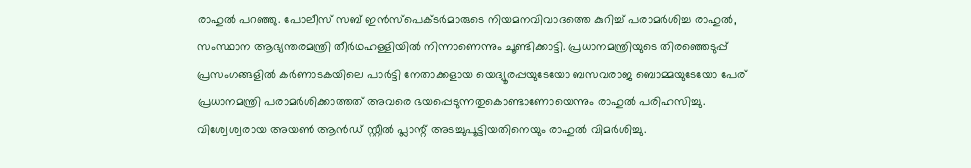രാഹുല്‍ പറഞ്ഞു. പോലീസ് സബ് ഇന്‍സ്‌പെക്ടര്‍മാരുടെ നിയമനവിവാദത്തെ കുറിച്ച് പരാമര്‍ശിച്ച രാഹുല്‍, സംസ്ഥാന ആഭ്യന്തരമന്ത്രി തീര്‍ഥഹള്ളിയില്‍ നിന്നാണെന്നും ചൂണ്ടിക്കാട്ടി. പ്രധാനമന്ത്രിയുടെ തിരഞ്ഞെടുപ്പ് പ്രസംഗങ്ങളില്‍ കര്‍ണാടകയിലെ പാര്‍ട്ടി നേതാക്കളായ യെദ്യൂരപ്പയുടേയോ ബസവരാജ ബൊമ്മയുടേയോ പേര് പ്രധാനമന്ത്രി പരാമര്‍ശിക്കാത്തത് അവരെ ഭയപ്പെടുന്നതുകൊണ്ടാണോയെന്നും രാഹുല്‍ പരിഹസിച്ചു. വിശ്വേശ്വരായ അയണ്‍ ആന്‍ഡ് സ്റ്റീല്‍ പ്ലാന്റ് അടച്ചുപൂട്ടിയതിനെയും രാഹുൽ വിമർശിച്ചു.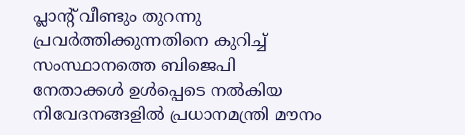പ്ലാന്റ് വീണ്ടും തുറന്നു പ്രവര്‍ത്തിക്കുന്നതിനെ കുറിച്ച് സംസ്ഥാനത്തെ ബിജെപി നേതാക്കള്‍ ഉള്‍പ്പെടെ നല്‍കിയ നിവേദനങ്ങളില്‍ പ്രധാനമന്ത്രി മൗനം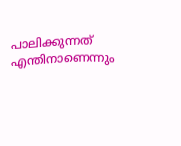പാലിക്കുന്നത് എന്തിനാണെന്നും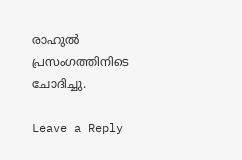രാഹുല്‍ പ്രസംഗത്തിനിടെ ചോദിച്ചു.

Leave a Reply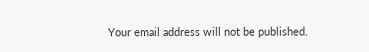Your email address will not be published.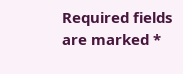Required fields are marked *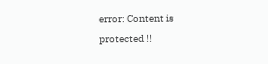error: Content is protected !!